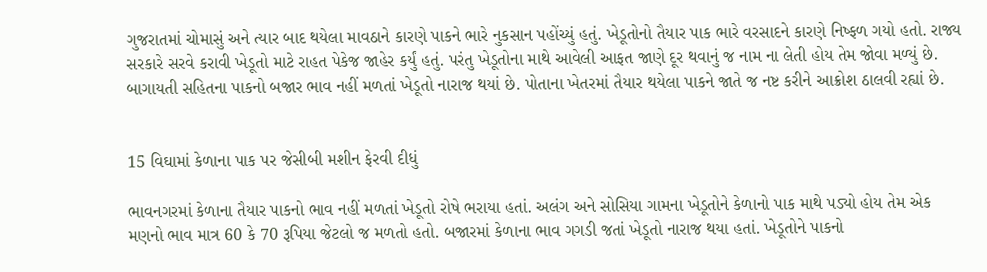ગુજરાતમાં ચોમાસું અને ત્યાર બાદ થયેલા માવઠાને કારણે પાકને ભારે નુકસાન પહોંચ્યું હતું. ખેડૂતોનો તૈયાર પાક ભારે વરસાદને કારણે નિષ્ફળ ગયો હતો. રાજ્ય સરકારે સરવે કરાવી ખેડૂતો માટે રાહત પેકેજ જાહેર કર્યું હતું. પરંતુ ખેડૂતોના માથે આવેલી આફત જાણે દૂર થવાનું જ નામ ના લેતી હોય તેમ જોવા મળ્યું છે. બાગાયતી સહિતના પાકનો બજાર ભાવ નહીં મળતાં ખેડૂતો નારાજ થયાં છે. પોતાના ખેતરમાં તૈયાર થયેલા પાકને જાતે જ નષ્ટ કરીને આક્રોશ ઠાલવી રહ્યાં છે.


15 વિઘામાં કેળાના પાક પર જેસીબી મશીન ફેરવી દીધું

ભાવનગરમાં કેળાના તૈયાર પાકનો ભાવ નહીં મળતાં ખેડૂતો રોષે ભરાયા હતાં. અલંગ અને સોસિયા ગામના ખેડૂતોને કેળાનો પાક માથે પડ્યો હોય તેમ એક મણનો ભાવ માત્ર 60 કે 70 રૂપિયા જેટલો જ મળતો હતો. બજારમાં કેળાના ભાવ ગગડી જતાં ખેડૂતો નારાજ થયા હતાં. ખેડૂતોને પાકનો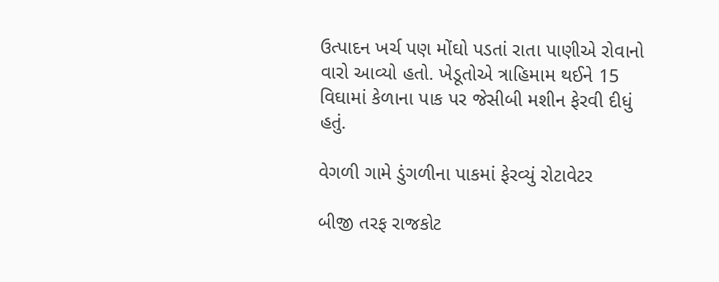ઉત્પાદન ખર્ચ પણ મોંઘો પડતાં રાતા પાણીએ રોવાનો વારો આવ્યો હતો. ખેડૂતોએ ત્રાહિમામ થઈને 15 વિઘામાં કેળાના પાક પર જેસીબી મશીન ફેરવી દીધું હતું.

વેગળી ગામે ડુંગળીના પાકમાં ફેરવ્યું રોટાવેટર

બીજી તરફ રાજકોટ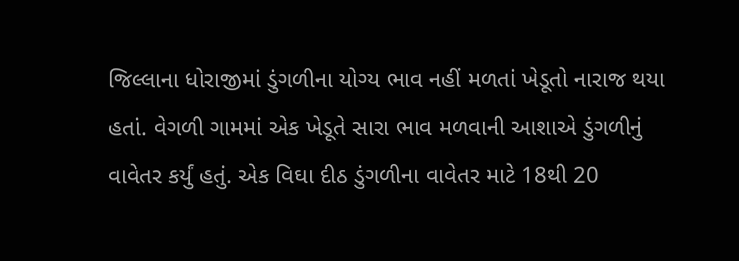જિલ્લાના ધોરાજીમાં ડુંગળીના યોગ્ય ભાવ નહીં મળતાં ખેડૂતો નારાજ થયા હતાં. વેગળી ગામમાં એક ખેડૂતે સારા ભાવ મળવાની આશાએ ડુંગળીનું વાવેતર કર્યું હતું. એક વિઘા દીઠ ડુંગળીના વાવેતર માટે 18થી 20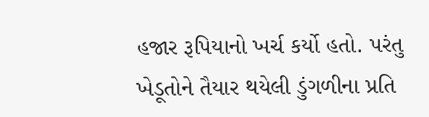હજાર રૂપિયાનો ખર્ચ કર્યો હતો. પરંતુ ખેડૂતોને તૈયાર થયેલી ડુંગળીના પ્રતિ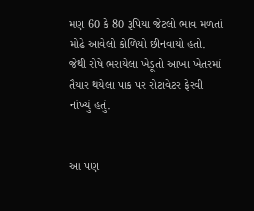મણ 60 કે 80 રૂપિયા જેટલો ભાવ મળતાં મોઢે આવેલો કોળિયો છીનવાયો હતો. જેથી રોષે ભરાયેલા ખેડૂતો આખા ખેતરમાં તૈયાર થયેલા પાક પર રોટાવેટર ફેરવી નાંખ્યું હતું.


આ પણ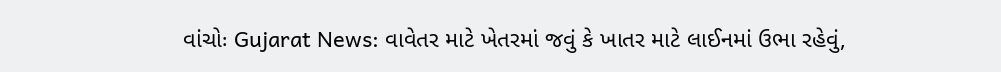વાંચોઃ Gujarat News: વાવેતર માટે ખેતરમાં જવું કે ખાતર માટે લાઈનમાં ઉભા રહેવું,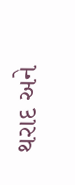થરાદ અને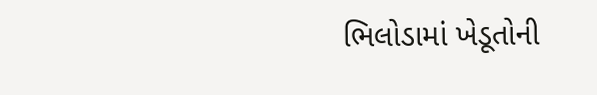ભિલોડામાં ખેડૂતોની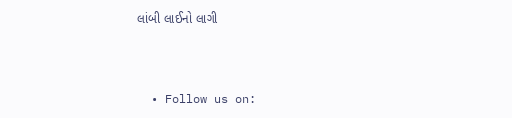લાંબી લાઈનો લાગી



  • Follow us on: